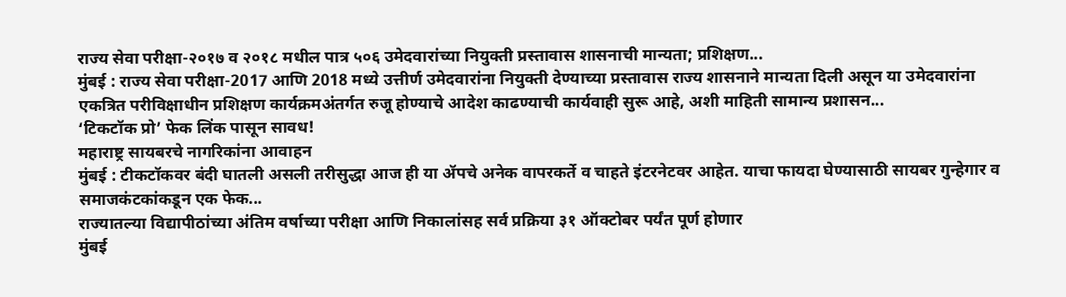राज्य सेवा परीक्षा-२०१७ व २०१८ मधील पात्र ५०६ उमेदवारांच्या नियुक्ती प्रस्तावास शासनाची मान्यता; प्रशिक्षण...
मुंबई : राज्य सेवा परीक्षा-2017 आणि 2018 मध्ये उत्तीर्ण उमेदवारांना नियुक्ती देण्याच्या प्रस्तावास राज्य शासनाने मान्यता दिली असून या उमेदवारांना एकत्रित परीविक्षाधीन प्रशिक्षण कार्यक्रमअंतर्गत रुजू होण्याचे आदेश काढण्याची कार्यवाही सुरू आहे, अशी माहिती सामान्य प्रशासन...
‘टिकटॉक प्रो’ फेक लिंक पासून सावध!
महाराष्ट्र सायबरचे नागरिकांना आवाहन
मुंबई : टीकटॉकवर बंदी घातली असली तरीसुद्धा आज ही या ॲपचे अनेक वापरकर्ते व चाहते इंटरनेटवर आहेत. याचा फायदा घेण्यासाठी सायबर गुन्हेगार व समाजकंटकांकडून एक फेक...
राज्यातल्या विद्यापीठांच्या अंतिम वर्षाच्या परीक्षा आणि निकालांसह सर्व प्रक्रिया ३१ ऑक्टोबर पर्यंत पूर्ण होणार
मुंबई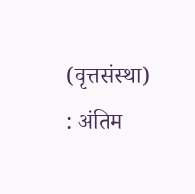(वृत्तसंस्था) : अंतिम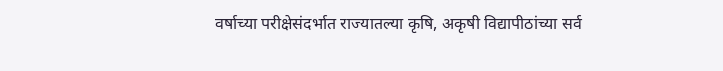वर्षाच्या परीक्षेसंदर्भात राज्यातल्या कृषि, अकृषी विद्यापीठांच्या सर्व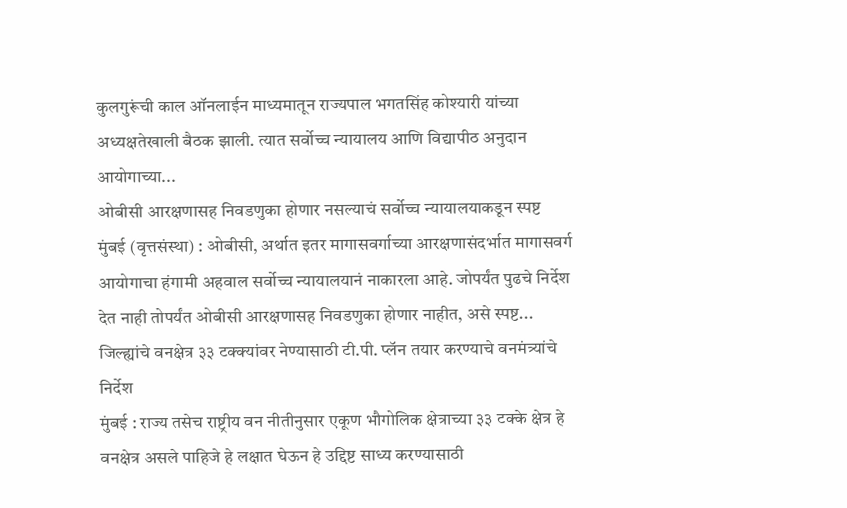कुलगुरूंची काल ऑनलाईन माध्यमातून राज्यपाल भगतसिंह कोश्यारी यांच्या अध्यक्षतेखाली बैठक झाली. त्यात सर्वोच्च न्यायालय आणि विद्यापीठ अनुदान आयोगाच्या...
ओबीसी आरक्षणासह निवडणुका होणार नसल्याचं सर्वोच्च न्यायालयाकडून स्पष्ट
मुंबई (वृत्तसंस्था) : ओबीसी, अर्थात इतर मागासवर्गाच्या आरक्षणासंदर्भात मागासवर्ग आयोगाचा हंगामी अहवाल सर्वोच्च न्यायालयानं नाकारला आहे. जोपर्यंत पुढचे निर्देश देत नाही तोपर्यंत ओबीसी आरक्षणासह निवडणुका होणार नाहीत, असे स्पष्ट...
जिल्ह्यांचे वनक्षेत्र ३३ टक्क्यांवर नेण्यासाठी टी.पी. प्लॅन तयार करण्याचे वनमंत्र्यांचे निर्देश
मुंबई : राज्य तसेच राष्ट्रीय वन नीतीनुसार एकूण भौगोलिक क्षेत्राच्या ३३ टक्के क्षेत्र हे वनक्षेत्र असले पाहिजे हे लक्षात घेऊन हे उद्दिष्ट साध्य करण्यासाठी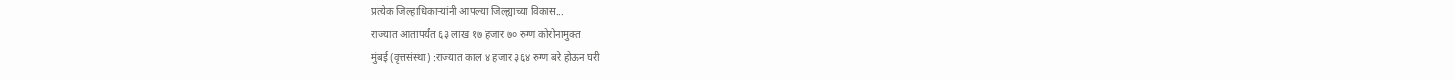प्रत्येक जिल्हाधिकाऱ्यांनी आपल्या जिल्ह्याच्या विकास...
राज्यात आतापर्यंत ६३ लाख १७ हजार ७० रुग्ण कोरोनामुक्त
मुंबई (वृत्तसंस्था) :राज्यात काल ४ हजार ३६४ रुग्ण बरे होऊन घरी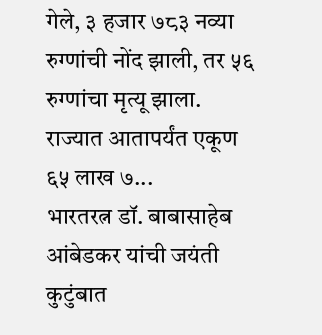गेले, ३ हजार ७८३ नव्या रुग्णांची नोंद झाली, तर ५६ रुग्णांचा मृत्यू झाला.
राज्यात आतापर्यंत एकूण ६५ लाख ७...
भारतरत्न डॉ. बाबासाहेब आंबेडकर यांची जयंती कुटुंबात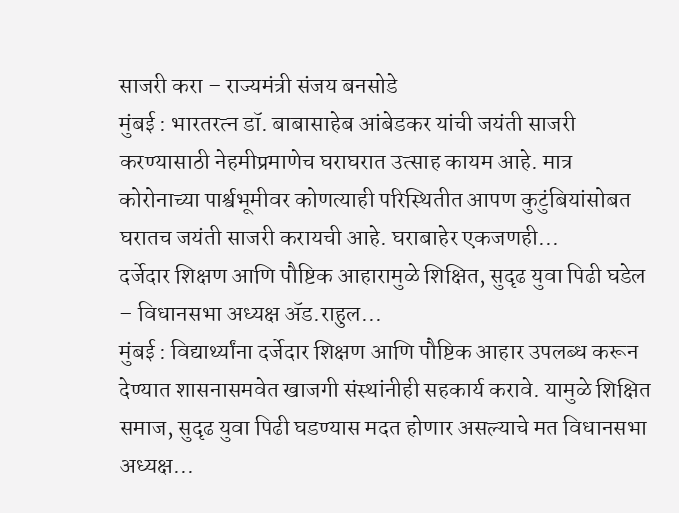साजरी करा – राज्यमंत्री संजय बनसोडे
मुंबई : भारतरत्न डॉ. बाबासाहेब आंबेडकर यांची जयंती साजरी करण्यासाठी नेहमीप्रमाणेच घराघरात उत्साह कायम आहे. मात्र कोरोनाच्या पार्श्वभूमीवर कोणत्याही परिस्थितीत आपण कुटुंबियांसोबत घरातच जयंती साजरी करायची आहे. घराबाहेर एकजणही...
दर्जेदार शिक्षण आणि पौष्टिक आहारामुळे शिक्षित, सुदृढ युवा पिढी घडेल – विधानसभा अध्यक्ष ॲड.राहुल...
मुंबई : विद्यार्थ्यांना दर्जेदार शिक्षण आणि पौष्टिक आहार उपलब्ध करून देण्यात शासनासमवेत खाजगी संस्थांनीही सहकार्य करावे. यामुळे शिक्षित समाज, सुदृढ युवा पिढी घडण्यास मदत होणार असल्याचे मत विधानसभा अध्यक्ष...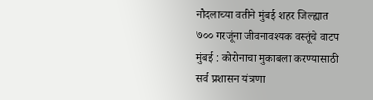नौदलाच्या वतीने मुंबई शहर जिल्ह्यात ७०० गरजूंना जीवनावश्यक वस्तूंचे वाटप
मुंबई : कोरोनाचा मुकाबला करण्यासाठी सर्व प्रशासन यंत्रणा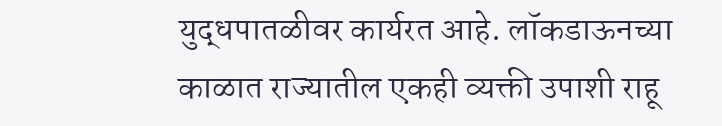युद्धपातळीवर कार्यरत आहे. लॉकडाऊनच्या काळात राज्यातील एकही व्यक्ती उपाशी राहू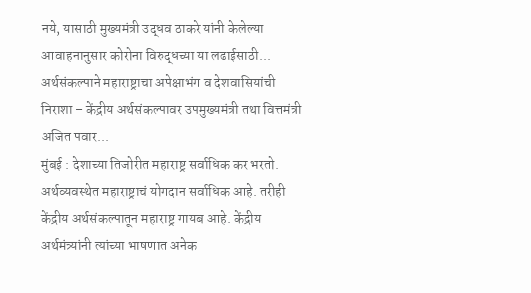नये, यासाठी मुख्यमंत्री उद्धव ठाकरे यांनी केलेल्या आवाहनानुसार कोरोना विरुद्धच्या या लढाईसाठी...
अर्थसंकल्पाने महाराष्ट्राचा अपेक्षाभंग व देशवासियांची निराशा – केंद्रीय अर्थसंकल्पावर उपमुख्यमंत्री तथा वित्तमंत्री अजित पवार...
मुंबई : देशाच्या तिजोरीत महाराष्ट्र सर्वाधिक कर भरतो. अर्थव्यवस्थेत महाराष्ट्राचं योगदान सर्वाधिक आहे. तरीही केंद्रीय अर्थसंकल्पातून महाराष्ट्र गायब आहे. केंद्रीय अर्थमंत्र्यांनी त्यांच्या भाषणात अनेक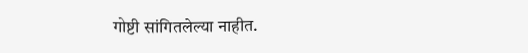गोष्टी सांगितलेल्या नाहीत.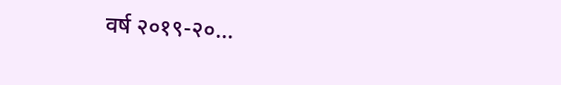वर्ष २०१९-२०...